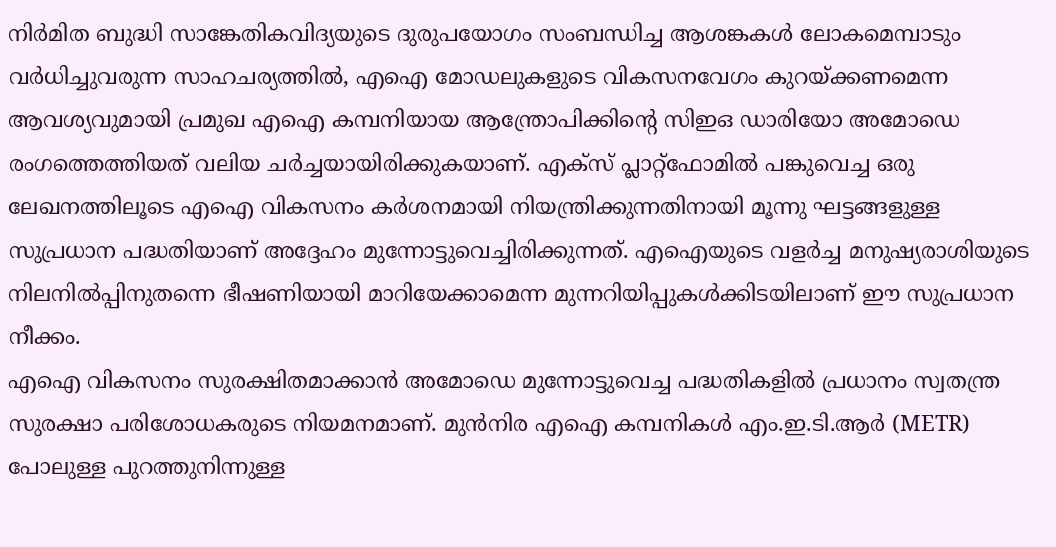നിർമിത ബുദ്ധി സാങ്കേതികവിദ്യയുടെ ദുരുപയോഗം സംബന്ധിച്ച ആശങ്കകൾ ലോകമെമ്പാടും വർധിച്ചുവരുന്ന സാഹചര്യത്തിൽ, എഐ മോഡലുകളുടെ വികസനവേഗം കുറയ്ക്കണമെന്ന ആവശ്യവുമായി പ്രമുഖ എഐ കമ്പനിയായ ആന്ത്രോപിക്കിന്റെ സിഇഒ ഡാരിയോ അമോഡെ രംഗത്തെത്തിയത് വലിയ ചർച്ചയായിരിക്കുകയാണ്. എക്സ് പ്ലാറ്റ്ഫോമിൽ പങ്കുവെച്ച ഒരു ലേഖനത്തിലൂടെ എഐ വികസനം കർശനമായി നിയന്ത്രിക്കുന്നതിനായി മൂന്നു ഘട്ടങ്ങളുള്ള സുപ്രധാന പദ്ധതിയാണ് അദ്ദേഹം മുന്നോട്ടുവെച്ചിരിക്കുന്നത്. എഐയുടെ വളർച്ച മനുഷ്യരാശിയുടെ നിലനിൽപ്പിനുതന്നെ ഭീഷണിയായി മാറിയേക്കാമെന്ന മുന്നറിയിപ്പുകൾക്കിടയിലാണ് ഈ സുപ്രധാന നീക്കം.
എഐ വികസനം സുരക്ഷിതമാക്കാൻ അമോഡെ മുന്നോട്ടുവെച്ച പദ്ധതികളിൽ പ്രധാനം സ്വതന്ത്ര സുരക്ഷാ പരിശോധകരുടെ നിയമനമാണ്. മുൻനിര എഐ കമ്പനികൾ എം.ഇ.ടി.ആർ (METR) പോലുള്ള പുറത്തുനിന്നുള്ള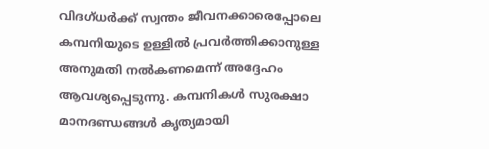വിദഗ്ധർക്ക് സ്വന്തം ജീവനക്കാരെപ്പോലെ കമ്പനിയുടെ ഉള്ളിൽ പ്രവർത്തിക്കാനുള്ള അനുമതി നൽകണമെന്ന് അദ്ദേഹം ആവശ്യപ്പെടുന്നു. കമ്പനികൾ സുരക്ഷാ മാനദണ്ഡങ്ങൾ കൃത്യമായി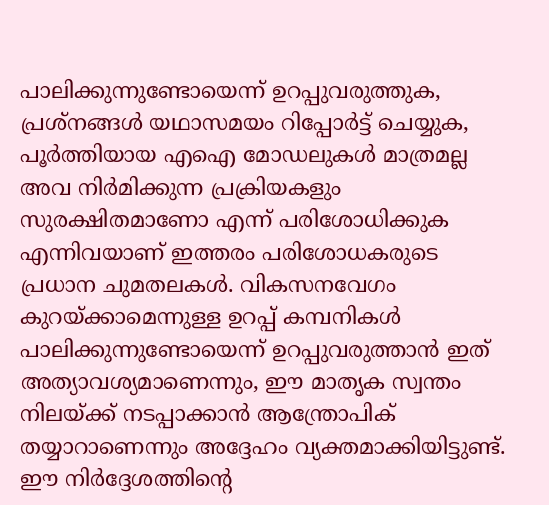പാലിക്കുന്നുണ്ടോയെന്ന് ഉറപ്പുവരുത്തുക, പ്രശ്നങ്ങൾ യഥാസമയം റിപ്പോർട്ട് ചെയ്യുക, പൂർത്തിയായ എഐ മോഡലുകൾ മാത്രമല്ല അവ നിർമിക്കുന്ന പ്രക്രിയകളും സുരക്ഷിതമാണോ എന്ന് പരിശോധിക്കുക എന്നിവയാണ് ഇത്തരം പരിശോധകരുടെ പ്രധാന ചുമതലകൾ. വികസനവേഗം കുറയ്ക്കാമെന്നുള്ള ഉറപ്പ് കമ്പനികൾ പാലിക്കുന്നുണ്ടോയെന്ന് ഉറപ്പുവരുത്താൻ ഇത് അത്യാവശ്യമാണെന്നും, ഈ മാതൃക സ്വന്തം നിലയ്ക്ക് നടപ്പാക്കാൻ ആന്ത്രോപിക് തയ്യാറാണെന്നും അദ്ദേഹം വ്യക്തമാക്കിയിട്ടുണ്ട്.
ഈ നിർദ്ദേശത്തിന്റെ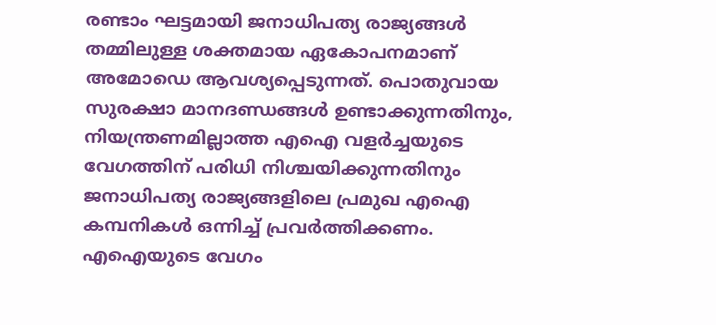രണ്ടാം ഘട്ടമായി ജനാധിപത്യ രാജ്യങ്ങൾ തമ്മിലുള്ള ശക്തമായ ഏകോപനമാണ് അമോഡെ ആവശ്യപ്പെടുന്നത്. പൊതുവായ സുരക്ഷാ മാനദണ്ഡങ്ങൾ ഉണ്ടാക്കുന്നതിനും, നിയന്ത്രണമില്ലാത്ത എഐ വളർച്ചയുടെ വേഗത്തിന് പരിധി നിശ്ചയിക്കുന്നതിനും ജനാധിപത്യ രാജ്യങ്ങളിലെ പ്രമുഖ എഐ കമ്പനികൾ ഒന്നിച്ച് പ്രവർത്തിക്കണം. എഐയുടെ വേഗം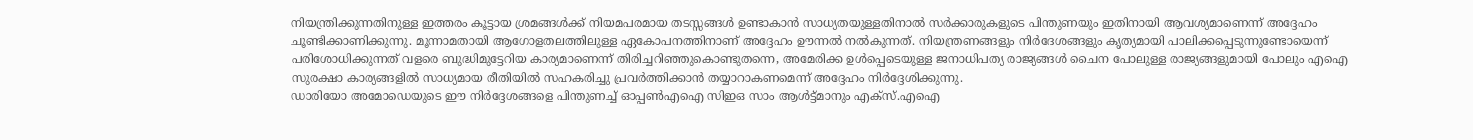നിയന്ത്രിക്കുന്നതിനുള്ള ഇത്തരം കൂട്ടായ ശ്രമങ്ങൾക്ക് നിയമപരമായ തടസ്സങ്ങൾ ഉണ്ടാകാൻ സാധ്യതയുള്ളതിനാൽ സർക്കാരുകളുടെ പിന്തുണയും ഇതിനായി ആവശ്യമാണെന്ന് അദ്ദേഹം ചൂണ്ടിക്കാണിക്കുന്നു. മൂന്നാമതായി ആഗോളതലത്തിലുള്ള ഏകോപനത്തിനാണ് അദ്ദേഹം ഊന്നൽ നൽകുന്നത്. നിയന്ത്രണങ്ങളും നിർദേശങ്ങളും കൃത്യമായി പാലിക്കപ്പെടുന്നുണ്ടോയെന്ന് പരിശോധിക്കുന്നത് വളരെ ബുദ്ധിമുട്ടേറിയ കാര്യമാണെന്ന് തിരിച്ചറിഞ്ഞുകൊണ്ടുതന്നെ, അമേരിക്ക ഉൾപ്പെടെയുള്ള ജനാധിപത്യ രാജ്യങ്ങൾ ചൈന പോലുള്ള രാജ്യങ്ങളുമായി പോലും എഐ സുരക്ഷാ കാര്യങ്ങളിൽ സാധ്യമായ രീതിയിൽ സഹകരിച്ചു പ്രവർത്തിക്കാൻ തയ്യാറാകണമെന്ന് അദ്ദേഹം നിർദ്ദേശിക്കുന്നു.
ഡാരിയോ അമോഡെയുടെ ഈ നിർദ്ദേശങ്ങളെ പിന്തുണച്ച് ഓപ്പൺഎഐ സിഇഒ സാം ആൾട്ട്മാനും എക്സ്.എഐ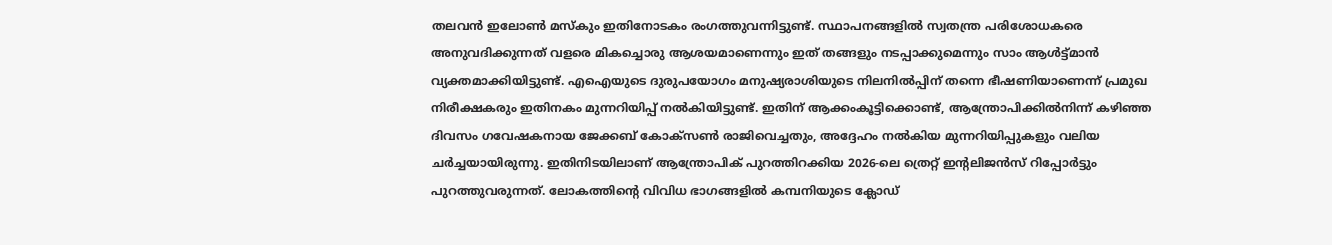തലവൻ ഇലോൺ മസ്കും ഇതിനോടകം രംഗത്തുവന്നിട്ടുണ്ട്. സ്ഥാപനങ്ങളിൽ സ്വതന്ത്ര പരിശോധകരെ അനുവദിക്കുന്നത് വളരെ മികച്ചൊരു ആശയമാണെന്നും ഇത് തങ്ങളും നടപ്പാക്കുമെന്നും സാം ആൾട്ട്മാൻ വ്യക്തമാക്കിയിട്ടുണ്ട്. എഐയുടെ ദുരുപയോഗം മനുഷ്യരാശിയുടെ നിലനിൽപ്പിന് തന്നെ ഭീഷണിയാണെന്ന് പ്രമുഖ നിരീക്ഷകരും ഇതിനകം മുന്നറിയിപ്പ് നൽകിയിട്ടുണ്ട്. ഇതിന് ആക്കംകൂട്ടിക്കൊണ്ട്, ആന്ത്രോപിക്കിൽനിന്ന് കഴിഞ്ഞ ദിവസം ഗവേഷകനായ ജേക്കബ് കോക്സൺ രാജിവെച്ചതും, അദ്ദേഹം നൽകിയ മുന്നറിയിപ്പുകളും വലിയ ചർച്ചയായിരുന്നു. ഇതിനിടയിലാണ് ആന്ത്രോപിക് പുറത്തിറക്കിയ 2026-ലെ ത്രെറ്റ് ഇന്റലിജൻസ് റിപ്പോർട്ടും പുറത്തുവരുന്നത്. ലോകത്തിന്റെ വിവിധ ഭാഗങ്ങളിൽ കമ്പനിയുടെ ക്ലോഡ്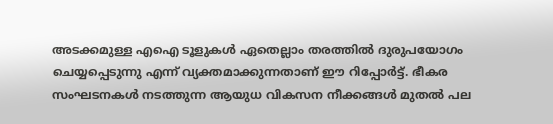അടക്കമുള്ള എഐ ടൂളുകൾ ഏതെല്ലാം തരത്തിൽ ദുരുപയോഗം ചെയ്യപ്പെടുന്നു എന്ന് വ്യക്തമാക്കുന്നതാണ് ഈ റിപ്പോർട്ട്. ഭീകര സംഘടനകൾ നടത്തുന്ന ആയുധ വികസന നീക്കങ്ങൾ മുതൽ പല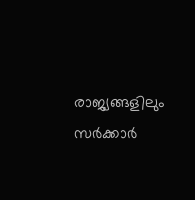രാജ്യങ്ങളിലും സർക്കാർ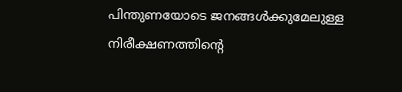പിന്തുണയോടെ ജനങ്ങൾക്കുമേലുള്ള നിരീക്ഷണത്തിന്റെ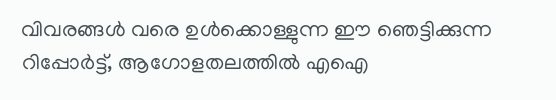വിവരങ്ങൾ വരെ ഉൾക്കൊള്ളുന്ന ഈ ഞെട്ടിക്കുന്ന റിപ്പോർട്ട്, ആഗോളതലത്തിൽ എഐ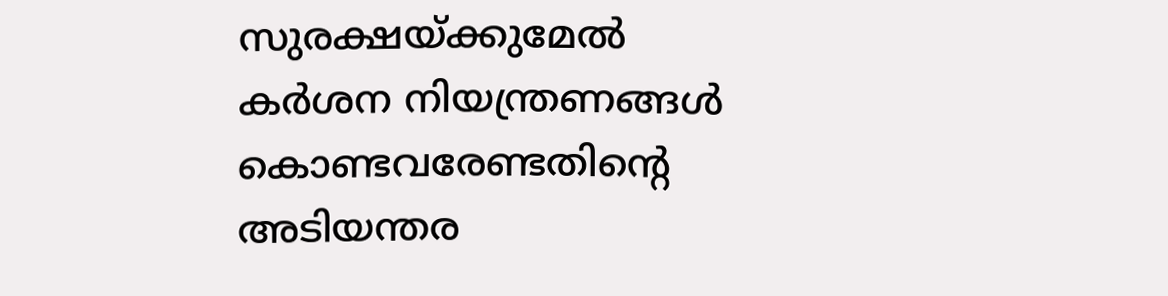സുരക്ഷയ്ക്കുമേൽ കർശന നിയന്ത്രണങ്ങൾ കൊണ്ടവരേണ്ടതിന്റെ അടിയന്തര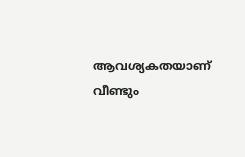ആവശ്യകതയാണ് വീണ്ടും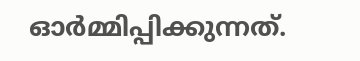ഓർമ്മിപ്പിക്കുന്നത്.